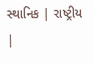સ્થાનિક | રાષ્ટ્રીય |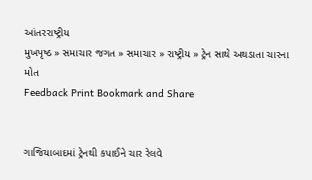આંતરરાષ્ટ્રીય
મુખપૃષ્ઠ » સમાચાર જગત » સમાચાર » રાષ્ટ્રીય » ટ્રેન સાથે અથડાતા ચારના મોત
Feedback Print Bookmark and Share


ગાજિયાબાદમાં ટ્રેનથી કપાઈને ચાર રેલવે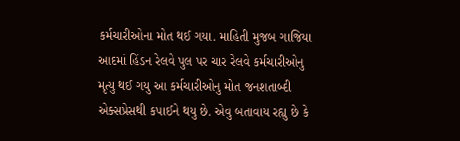કર્મચારીઓના મોત થઈ ગયા. માહિતી મુજબ ગાજિયા આદમાં હિંડન રેલવે પુલ પર ચાર રેલવે કર્મચારીઓનુ મૃત્યુ થઈ ગયુ આ કર્મચારીઓનુ મોત જનશતાબ્દી એક્સપ્રેસથી કપાઈને થયુ છે. એવુ બતાવાય રહ્યુ છે કે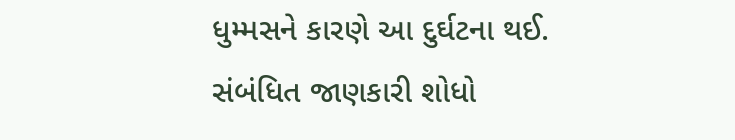ધુમ્મસને કારણે આ દુર્ઘટના થઈ.
સંબંધિત જાણકારી શોધો